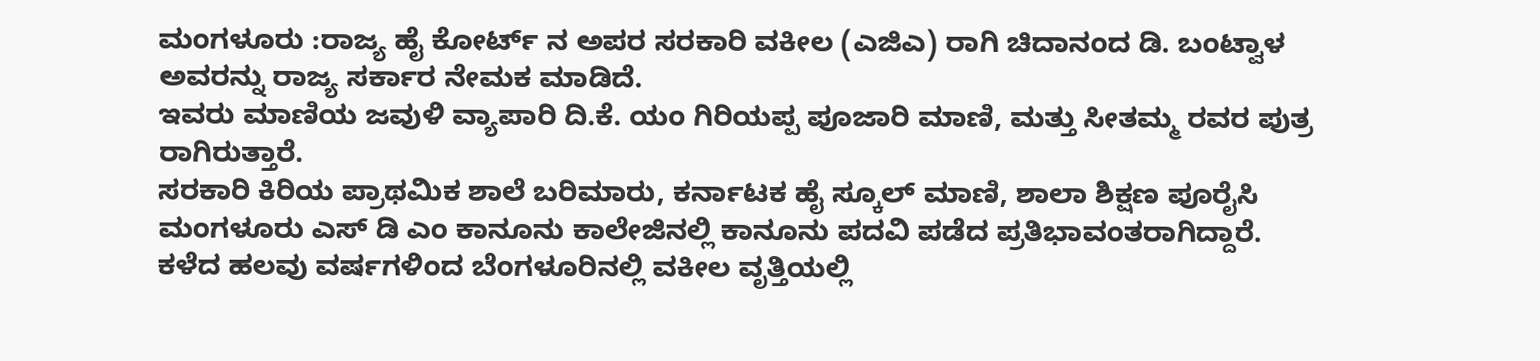ಮಂಗಳೂರು :ರಾಜ್ಯ ಹೈ ಕೋರ್ಟ್ ನ ಅಪರ ಸರಕಾರಿ ವಕೀಲ (ಎಜಿಎ) ರಾಗಿ ಚಿದಾನಂದ ಡಿ. ಬಂಟ್ವಾಳ ಅವರನ್ನು ರಾಜ್ಯ ಸರ್ಕಾರ ನೇಮಕ ಮಾಡಿದೆ.
ಇವರು ಮಾಣಿಯ ಜವುಳಿ ವ್ಯಾಪಾರಿ ದಿ.ಕೆ. ಯಂ ಗಿರಿಯಪ್ಪ ಪೂಜಾರಿ ಮಾಣಿ, ಮತ್ತು ಸೀತಮ್ಮ ರವರ ಪುತ್ರ ರಾಗಿರುತ್ತಾರೆ.
ಸರಕಾರಿ ಕಿರಿಯ ಪ್ರಾಥಮಿಕ ಶಾಲೆ ಬರಿಮಾರು, ಕರ್ನಾಟಕ ಹೈ ಸ್ಕೂಲ್ ಮಾಣಿ, ಶಾಲಾ ಶಿಕ್ಷಣ ಪೂರೈಸಿ ಮಂಗಳೂರು ಎಸ್ ಡಿ ಎಂ ಕಾನೂನು ಕಾಲೇಜಿನಲ್ಲಿ ಕಾನೂನು ಪದವಿ ಪಡೆದ ಪ್ರತಿಭಾವಂತರಾಗಿದ್ದಾರೆ.
ಕಳೆದ ಹಲವು ವರ್ಷಗಳಿಂದ ಬೆಂಗಳೂರಿನಲ್ಲಿ ವಕೀಲ ವೃತ್ತಿಯಲ್ಲಿ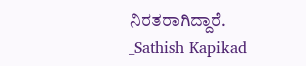ನಿರತರಾಗಿದ್ದಾರೆ.
_Sathish Kapikad